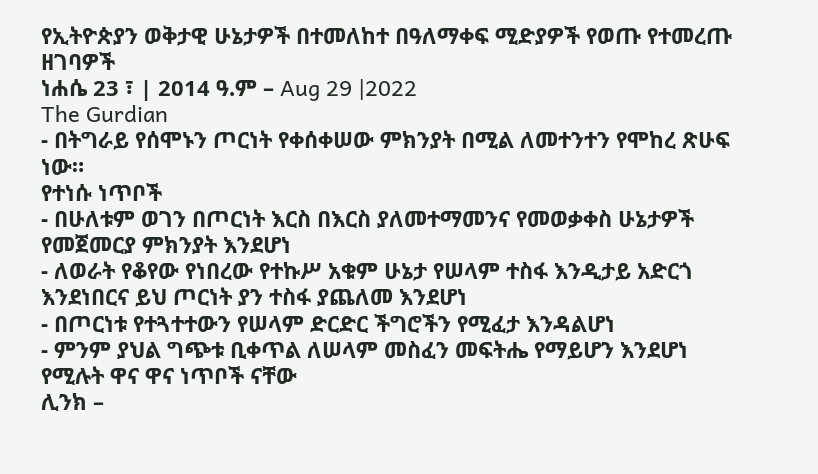የኢትዮጵያን ወቅታዊ ሁኔታዎች በተመለከተ በዓለማቀፍ ሚድያዎች የወጡ የተመረጡ ዘገባዎች
ነሐሴ 23 ፣ | 2014 ዓ.ም – Aug 29 |2022
The Gurdian
- በትግራይ የሰሞኑን ጦርነት የቀሰቀሠው ምክንያት በሚል ለመተንተን የሞከረ ጽሁፍ ነው።
የተነሱ ነጥቦች
- በሁለቱም ወገን በጦርነት እርስ በእርስ ያለመተማመንና የመወቃቀስ ሁኔታዎች የመጀመርያ ምክንያት እንደሆነ
- ለወራት የቆየው የነበረው የተኩሥ አቁም ሁኔታ የሠላም ተስፋ እንዲታይ አድርጎ እንደነበርና ይህ ጦርነት ያን ተስፋ ያጨለመ እንደሆነ
- በጦርነቱ የተጓተተውን የሠላም ድርድር ችግሮችን የሚፈታ እንዳልሆነ
- ምንም ያህል ግጭቱ ቢቀጥል ለሠላም መስፈን መፍትሔ የማይሆን እንደሆነ የሚሉት ዋና ዋና ነጥቦች ናቸው
ሊንክ –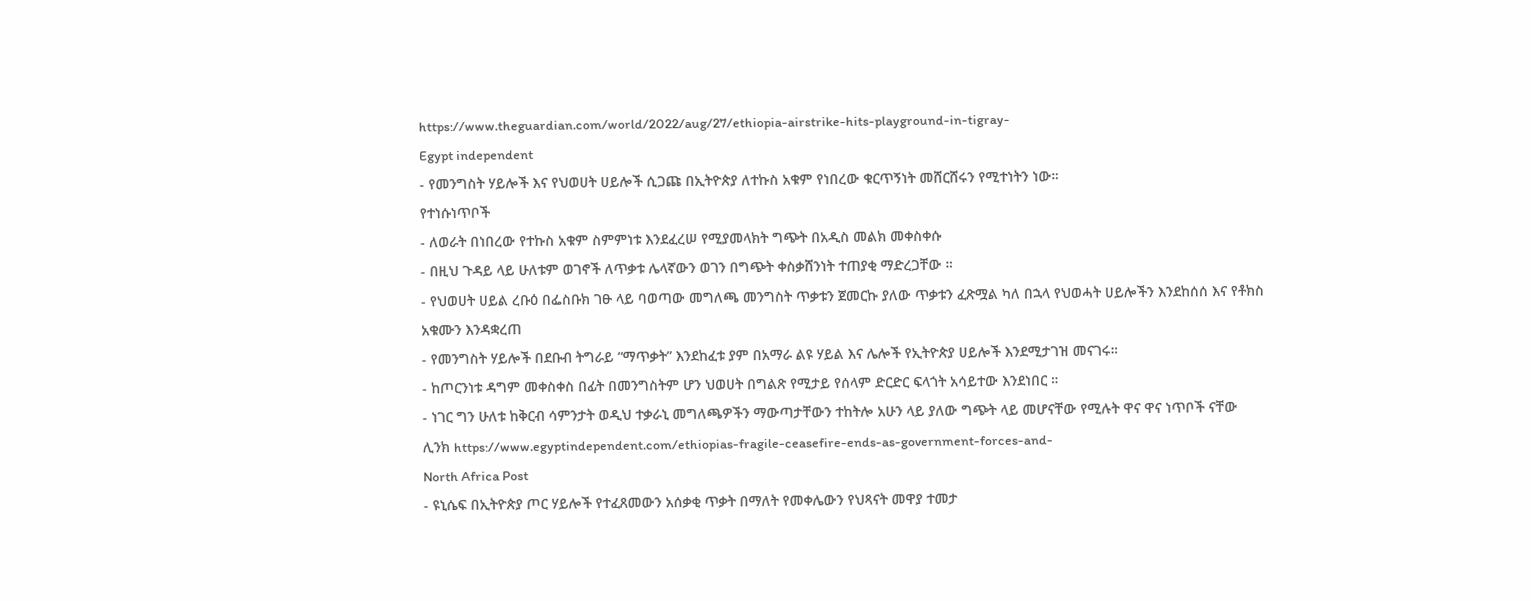https://www.theguardian.com/world/2022/aug/27/ethiopia-airstrike-hits-playground-in-tigray-
Egypt independent
- የመንግስት ሃይሎች እና የህወሀት ሀይሎች ሲጋጩ በኢትዮጵያ ለተኩስ አቁም የነበረው ቁርጥኝነት መሸርሸሩን የሚተነትን ነው።
የተነሱነጥቦች
- ለወራት በነበረው የተኩስ አቁም ስምምነቱ እንደፈረሠ የሚያመላክት ግጭት በአዲስ መልክ መቀስቀሱ
- በዚህ ጉዳይ ላይ ሁለቱም ወገኖች ለጥቃቱ ሌላኛውን ወገን በግጭት ቀስቃሸንነት ተጠያቂ ማድረጋቸው ።
- የህወሀት ሀይል ረቡዕ በፌስቡክ ገፁ ላይ ባወጣው መግለጫ መንግስት ጥቃቱን ጀመርኩ ያለው ጥቃቱን ፈጽሟል ካለ በኋላ የህወሓት ሀይሎችን እንደከሰሰ እና የቶክስ አቁሙን እንዳቋረጠ
- የመንግስት ሃይሎች በደቡብ ትግራይ “ማጥቃት” እንደከፈቱ ያም በአማራ ልዩ ሃይል እና ሌሎች የኢትዮጵያ ሀይሎች እንደሚታገዝ መናገሩ።
- ከጦርንነቱ ዳግም መቀስቀስ በፊት በመንግስትም ሆን ህወሀት በግልጽ የሚታይ የሰላም ድርድር ፍላጎት አሳይተው እንደነበር ።
- ነገር ግን ሁለቱ ከቅርብ ሳምንታት ወዲህ ተቃራኒ መግለጫዎችን ማውጣታቸውን ተከትሎ አሁን ላይ ያለው ግጭት ላይ መሆናቸው የሚሉት ዋና ዋና ነጥቦች ናቸው
ሊንክ https://www.egyptindependent.com/ethiopias-fragile-ceasefire-ends-as-government-forces-and-
North Africa Post
- ዩኒሴፍ በኢትዮጵያ ጦር ሃይሎች የተፈጸመውን አሰቃቂ ጥቃት በማለት የመቀሌውን የህጻናት መዋያ ተመታ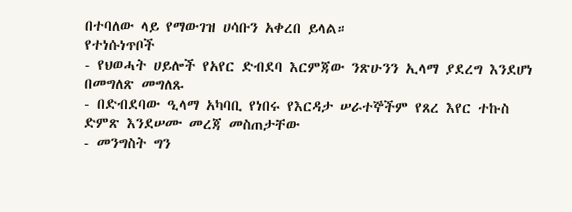በተባለው ላይ የማውገዝ ሀሳቡን አቀረበ ይላል።
የተነሱነጥቦች
- የህወሓት ሀይሎች የአየር ድብደባ እርምጃው ንጽሁንን ኢላማ ያደረግ እንደሆነ በመግለጽ መግለጹ
- በድብደባው ዒላማ አካባቢ የነበሩ የእርዳታ ሠራተኞችም የጸረ እየር ተኩስ ድምጽ እንደሠሙ መረጃ መስጠታቸው
- መንግስት ግን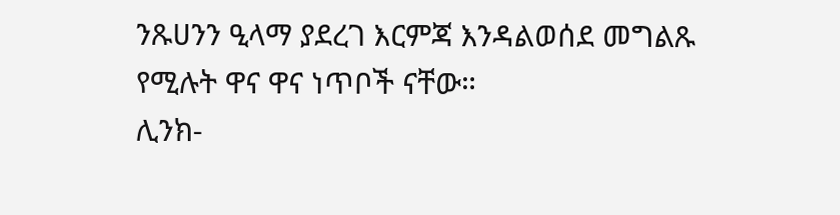ንጹሀንን ዒላማ ያደረገ እርምጃ እንዳልወሰደ መግልጹ የሚሉት ዋና ዋና ነጥቦች ናቸው።
ሊንክ-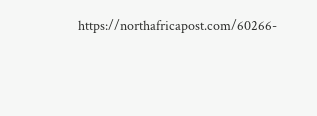https://northafricapost.com/60266-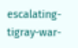escalating-tigray-war-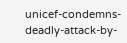unicef-condemns-deadly-attack-by-